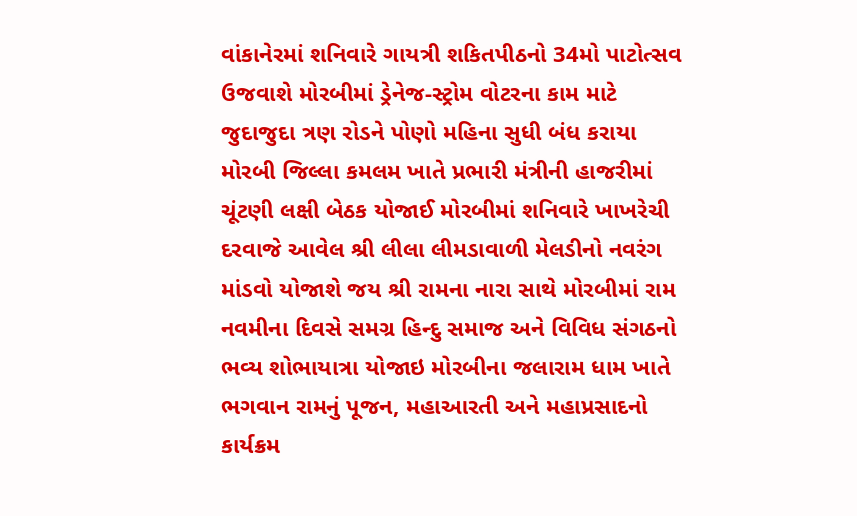વાંકાનેરમાં શનિવારે ગાયત્રી શકિતપીઠનો 34મો પાટોત્સવ ઉજવાશે મોરબીમાં ડ્રેનેજ-સ્ટ્રોમ વોટરના કામ માટે જુદાજુદા ત્રણ રોડને પોણો મહિના સુધી બંધ કરાયા મોરબી જિલ્લા કમલમ ખાતે પ્રભારી મંત્રીની હાજરીમાં ચૂંટણી લક્ષી બેઠક યોજાઈ મોરબીમાં શનિવારે ખાખરેચી દરવાજે આવેલ શ્રી લીલા લીમડાવાળી મેલડીનો નવરંગ માંડવો યોજાશે જય શ્રી રામના નારા સાથે મોરબીમાં રામ નવમીના દિવસે સમગ્ર હિન્દુ સમાજ અને વિવિધ સંગઠનો ભવ્ય શોભાયાત્રા યોજાઇ મોરબીના જલારામ ધામ ખાતે ભગવાન રામનું પૂજન, મહાઆરતી અને મહાપ્રસાદનો કાર્યક્રમ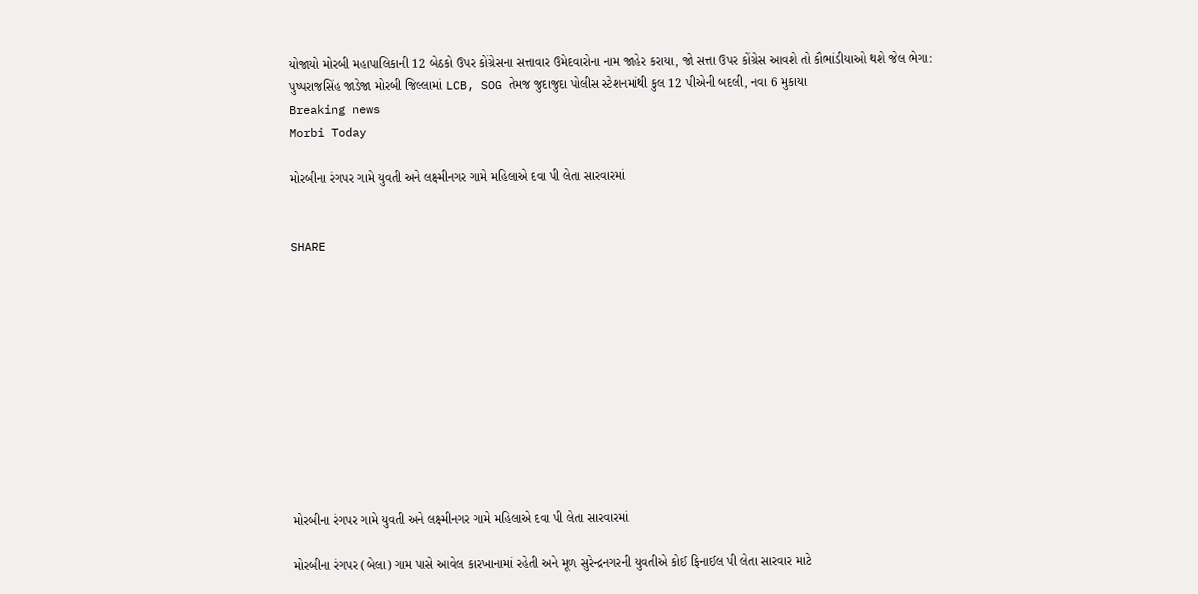યોજાયો મોરબી મહાપાલિકાની 12 બેઠકો ઉપર કોંગ્રેસના સત્તાવાર ઉમેદવારોના નામ જાહેર કરાયા, જો સત્તા ઉપર કોંગ્રેસ આવશે તો કૌભાંડીયાઓ થશે જેલ ભેગા: પુષ્પરાજસિંહ જાડેજા મોરબી જિલ્લામાં LCB, SOG તેમજ જુદાજુદા પોલીસ સ્ટેશનમાંથી કુલ 12 પીએની બદલી, નવા 6 મુકાયા
Breaking news
Morbi Today

મોરબીના રંગપર ગામે યુવતી અને લક્ષ્મીનગર ગામે મહિલાએ દવા પી લેતા સારવારમાં


SHARE











મોરબીના રંગપર ગામે યુવતી અને લક્ષ્મીનગર ગામે મહિલાએ દવા પી લેતા સારવારમાં

મોરબીના રંગપર (બેલા) ગામ પાસે આવેલ કારખાનામાં રહેતી અને મૂળ સુરેન્દ્રનગરની યુવતીએ કોઈ ફિનાઈલ પી લેતા સારવાર માટે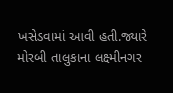ખસેડવામાં આવી હતી.જ્યારે મોરબી તાલુકાના લક્ષ્મીનગર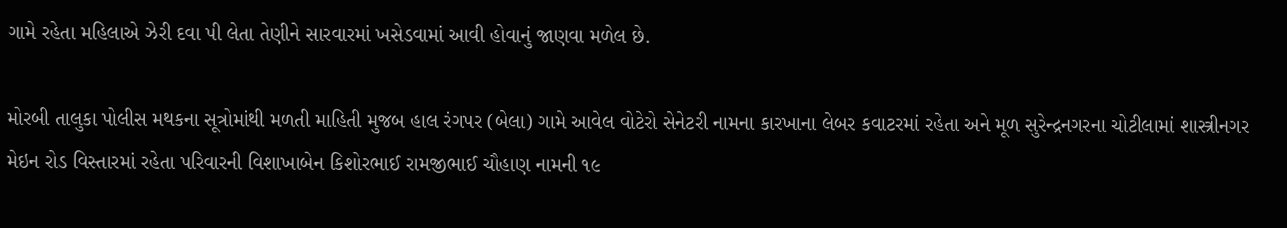ગામે રહેતા મહિલાએ ઝેરી દવા પી લેતા તેણીને સારવારમાં ખસેડવામાં આવી હોવાનું જાણવા મળેલ છે.

મોરબી તાલુકા પોલીસ મથકના સૂત્રોમાંથી મળતી માહિતી મુજબ હાલ રંગપર (બેલા) ગામે આવેલ વોટેરો સેનેટરી નામના કારખાના લેબર કવાટરમાં રહેતા અને મૂળ સુરેન્દ્રનગરના ચોટીલામાં શાસ્ત્રીનગર મેઇન રોડ વિસ્તારમાં રહેતા પરિવારની વિશાખાબેન કિશોરભાઈ રામજીભાઈ ચૌહાણ નામની ૧૯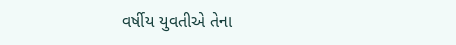વર્ષીય યુવતીએ તેના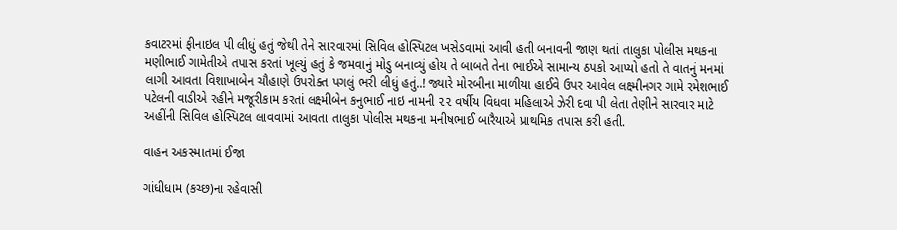કવાટરમાં ફીનાઇલ પી લીધું હતું જેથી તેને સારવારમાં સિવિલ હોસ્પિટલ ખસેડવામાં આવી હતી બનાવની જાણ થતાં તાલુકા પોલીસ મથકના મણીભાઈ ગામેતીએ તપાસ કરતાં ખૂલ્યું હતું કે જમવાનું મોડુ બનાવ્યું હોય તે બાબતે તેના ભાઈએ સામાન્ય ઠપકો આપ્યો હતો તે વાતનું મનમાં લાગી આવતા વિશાખાબેન ચૌહાણે ઉપરોક્ત પગલું ભરી લીધું હતું..! જ્યારે મોરબીના માળીયા હાઈવે ઉપર આવેલ લક્ષ્મીનગર ગામે રમેશભાઈ પટેલની વાડીએ રહીને મજૂરીકામ કરતાં લક્ષ્મીબેન કનુભાઈ નાઇ નામની ૨૨ વર્ષીય વિધવા મહિલાએ ઝેરી દવા પી લેતા તેણીને સારવાર માટે અહીંની સિવિલ હોસ્પિટલ લાવવામાં આવતા તાલુકા પોલીસ મથકના મનીષભાઈ બારૈયાએ પ્રાથમિક તપાસ કરી હતી.

વાહન અકસ્માતમાં ઈજા

ગાંધીધામ (કચ્છ)ના રહેવાસી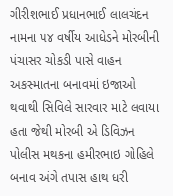ગીરીશભાઈ પ્રધાનભાઈ લાલચંદન નામના ૫૪ વર્ષીય આધેડને મોરબીની પંચાસર ચોકડી પાસે વાહન અકસ્માતના બનાવમાં ઇજાઓ થવાથી સિવિલે સારવાર માટે લવાયા હતા જેથી મોરબી એ ડિવિઝન પોલીસ મથકના હમીરભાઇ ગોહિલે બનાવ અંગે તપાસ હાથ ધરી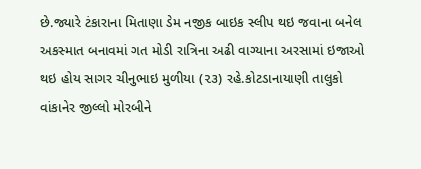છે.જ્યારે ટંકારાના મિતાણા ડેમ નજીક બાઇક સ્લીપ થઇ જવાના બનેલ અકસ્માત બનાવમાં ગત મોડી રાત્રિના અઢી વાગ્યાના અરસામાં ઇજાઓ થઇ હોય સાગર ચીનુભાઇ મુળીયા (૨૩) રહે.કોટડાનાયાણી તાલુકો વાંકાનેર જીલ્લો મોરબીને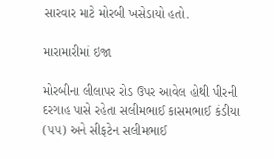સારવાર માટે મોરબી ખસેડાયો હતો.

મારામારીમાં ઇજા

મોરબીના લીલાપર રોડ ઉપર આવેલ હોથી પીરની દરગાહ પાસે રહેતા સલીમભાઈ કાસમભાઈ કંડીયા (૫૫) અને સીફટેન સલીમભાઈ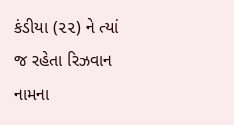કંડીયા (૨૨) ને ત્યાં જ રહેતા રિઝવાન નામના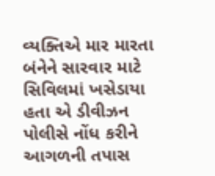વ્યક્તિએ માર મારતા બંનેને સારવાર માટે સિવિલમાં ખસેડાયા હતા એ ડીવીઝન પોલીસે નોંધ કરીને આગળની તપાસ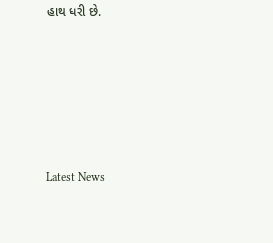હાથ ધરી છે.






Latest News